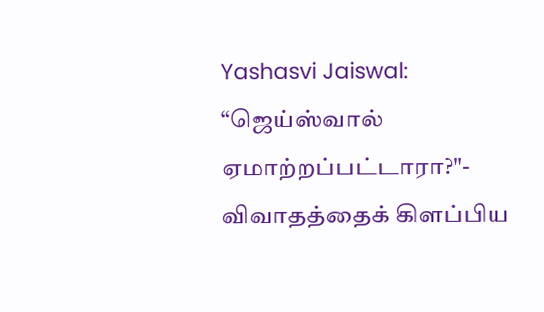Yashasvi Jaiswal: “ஜெய்ஸ்வால் ஏமாற்றப்பட்டாரா?"- விவாதத்தைக் கிளப்பிய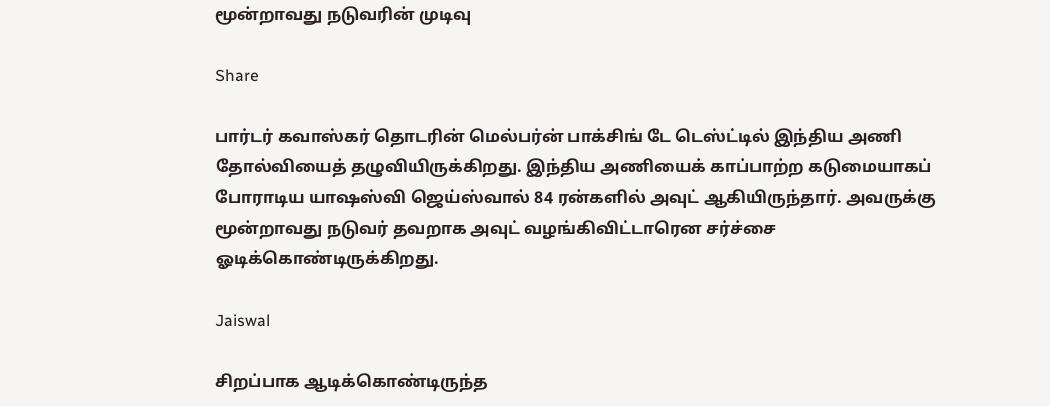மூன்றாவது நடுவரின் முடிவு

Share

பார்டர் கவாஸ்கர் தொடரின் மெல்பர்ன் பாக்சிங் டே டெஸ்ட்டில் இந்திய அணி தோல்வியைத் தழுவியிருக்கிறது. இந்திய அணியைக் காப்பாற்ற கடுமையாகப் போராடிய யாஷஸ்வி ஜெய்ஸ்வால் 84 ரன்களில் அவுட் ஆகியிருந்தார். அவருக்கு மூன்றாவது நடுவர் தவறாக அவுட் வழங்கிவிட்டாரென சர்ச்சை ஓடிக்கொண்டிருக்கிறது.

Jaiswal

சிறப்பாக ஆடிக்கொண்டிருந்த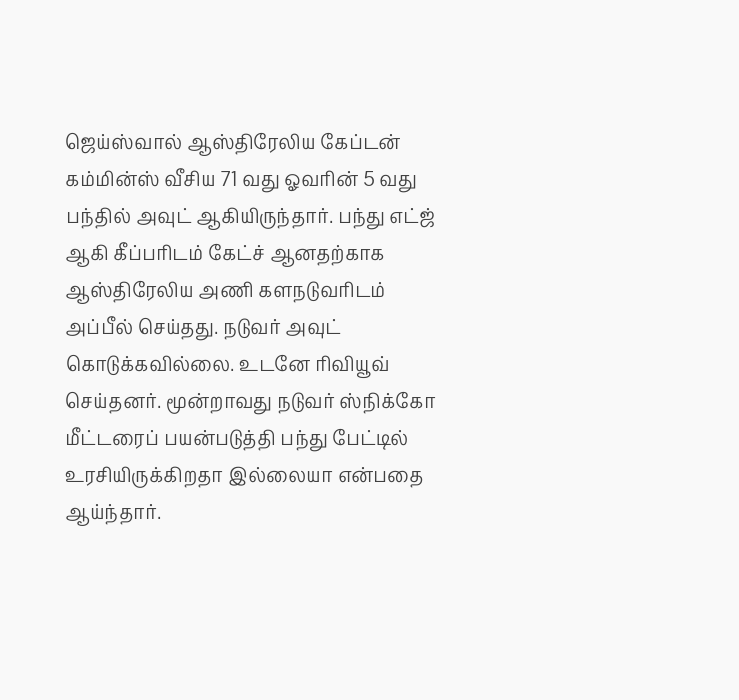ஜெய்ஸ்வால் ஆஸ்திரேலிய கேப்டன் கம்மின்ஸ் வீசிய 71 வது ஓவரின் 5 வது பந்தில் அவுட் ஆகியிருந்தார். பந்து எட்ஜ் ஆகி கீப்பரிடம் கேட்ச் ஆனதற்காக ஆஸ்திரேலிய அணி களநடுவரிடம் அப்பீல் செய்தது. நடுவர் அவுட் கொடுக்கவில்லை. உடனே ரிவியூவ் செய்தனர். மூன்றாவது நடுவர் ஸ்நிக்கோ மீட்டரைப் பயன்படுத்தி பந்து பேட்டில் உரசியிருக்கிறதா இல்லையா என்பதை ஆய்ந்தார்.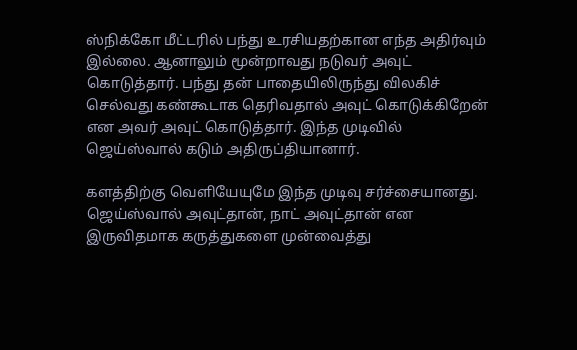ஸ்நிக்கோ மீட்டரில் பந்து உரசியதற்கான எந்த அதிர்வும் இல்லை. ஆனாலும் மூன்றாவது நடுவர் அவுட் கொடுத்தார். பந்து தன் பாதையிலிருந்து விலகிச் செல்வது கண்கூடாக தெரிவதால் அவுட் கொடுக்கிறேன் என அவர் அவுட் கொடுத்தார். இந்த முடிவில் ஜெய்ஸ்வால் கடும் அதிருப்தியானார்.

களத்திற்கு வெளியேயுமே இந்த முடிவு சர்ச்சையானது. ஜெய்ஸ்வால் அவுட்தான், நாட் அவுட்தான் என இருவிதமாக கருத்துகளை முன்வைத்து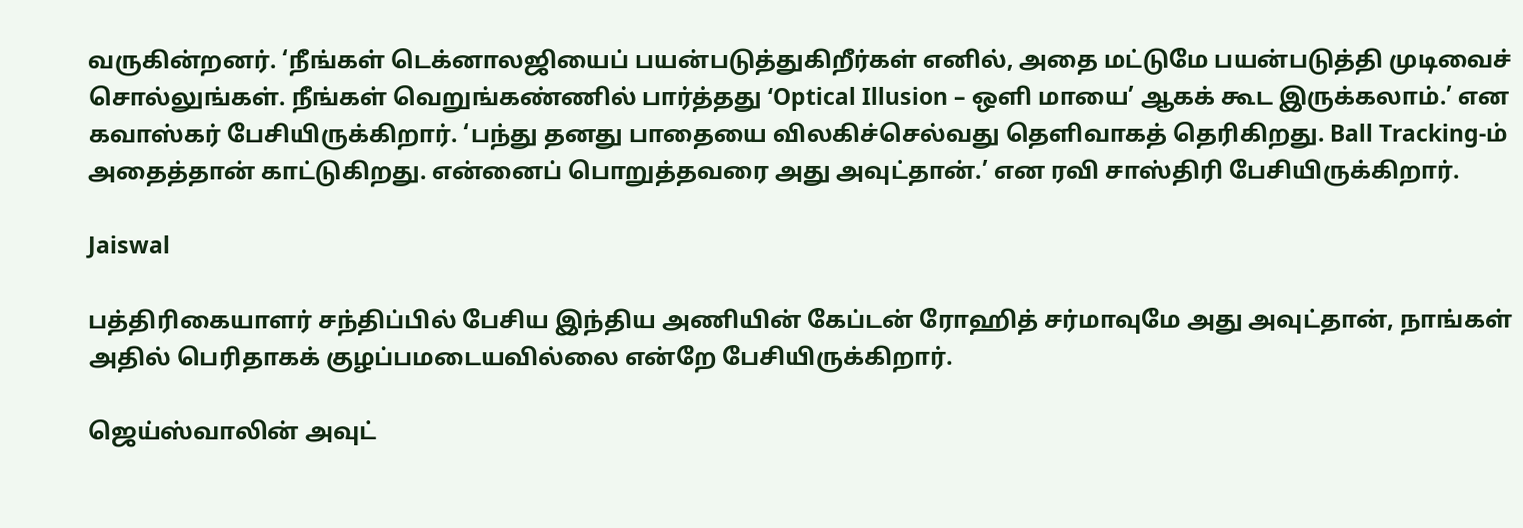வருகின்றனர். ‘நீங்கள் டெக்னாலஜியைப் பயன்படுத்துகிறீர்கள் எனில், அதை மட்டுமே பயன்படுத்தி முடிவைச் சொல்லுங்கள். நீங்கள் வெறுங்கண்ணில் பார்த்தது ‘Optical Illusion – ஒளி மாயை’ ஆகக் கூட இருக்கலாம்.’ என கவாஸ்கர் பேசியிருக்கிறார். ‘பந்து தனது பாதையை விலகிச்செல்வது தெளிவாகத் தெரிகிறது. Ball Tracking-ம் அதைத்தான் காட்டுகிறது. என்னைப் பொறுத்தவரை அது அவுட்தான்.’ என ரவி சாஸ்திரி பேசியிருக்கிறார்.

Jaiswal

பத்திரிகையாளர் சந்திப்பில் பேசிய இந்திய அணியின் கேப்டன் ரோஹித் சர்மாவுமே அது அவுட்தான், நாங்கள் அதில் பெரிதாகக் குழப்பமடையவில்லை என்றே பேசியிருக்கிறார்.

ஜெய்ஸ்வாலின் அவுட்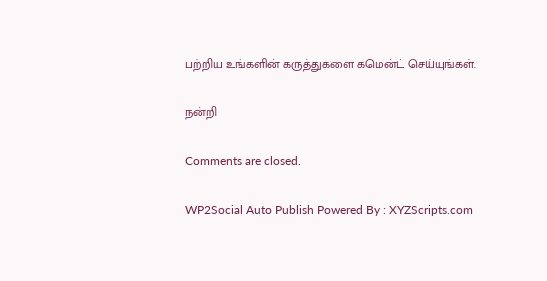பற்றிய உங்களின் கருத்துகளை கமென்ட் செய்யுங்கள்.

நன்றி

Comments are closed.

WP2Social Auto Publish Powered By : XYZScripts.com